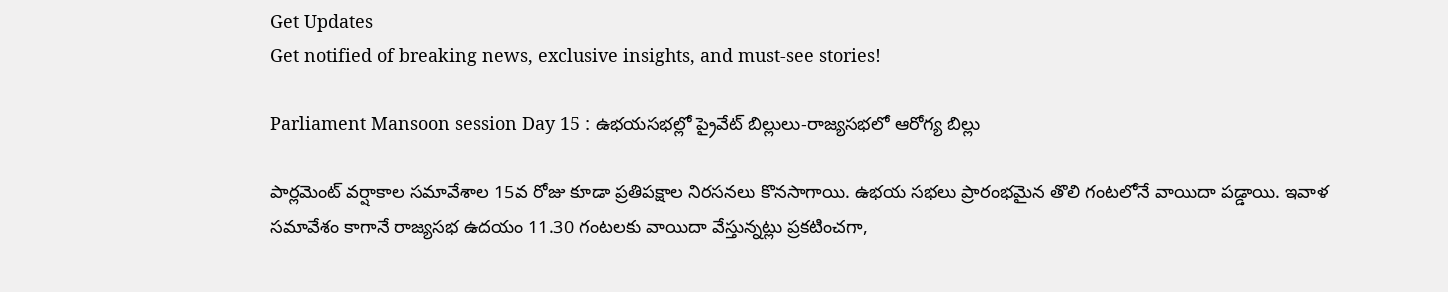Get Updates
Get notified of breaking news, exclusive insights, and must-see stories!

Parliament Mansoon session Day 15 : ఉభయసభల్లో ప్రైవేట్ బిల్లులు-రాజ్యసభలో ఆరోగ్య బిల్లు

పార్లమెంట్ వర్షాకాల సమావేశాల 15వ రోజు కూడా ప్రతిపక్షాల నిరసనలు కొనసాగాయి. ఉభయ సభలు ప్రారంభమైన తొలి గంటలోనే వాయిదా పడ్డాయి. ఇవాళ సమావేశం కాగానే రాజ్యసభ ఉదయం 11.30 గంటలకు వాయిదా వేస్తున్నట్లు ప్రకటించగా,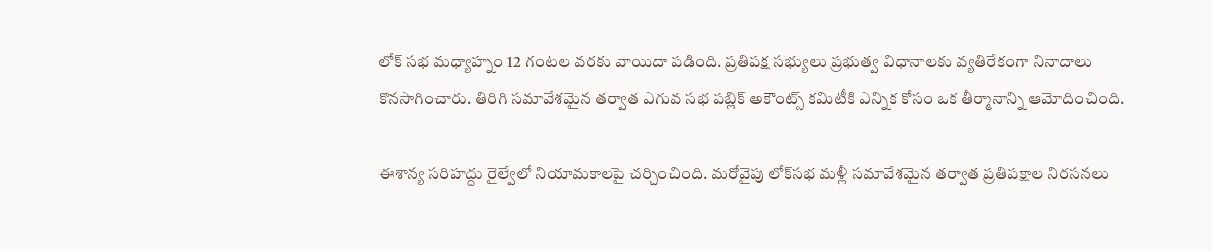లోక్ సభ మధ్యాహ్నం 12 గంటల వరకు వాయిదా పడింది. ప్రతిపక్ష సభ్యులు ప్రభుత్వ విధానాలకు వ్యతిరేకంగా నినాదాలు కొనసాగించారు. తిరిగి సమావేశమైన తర్వాత ఎగువ సభ పబ్లిక్ అకౌంట్స్ కమిటీకి ఎన్నిక కోసం ఒక తీర్మానాన్ని ఆమోదించింది.

ఈశాన్య సరిహద్దు రైల్వేలో నియామకాలపై చర్చించింది. మరోవైపు లోక్‌సభ మళ్లీ సమావేశమైన తర్వాత ప్రతిపక్షాల నిరసనలు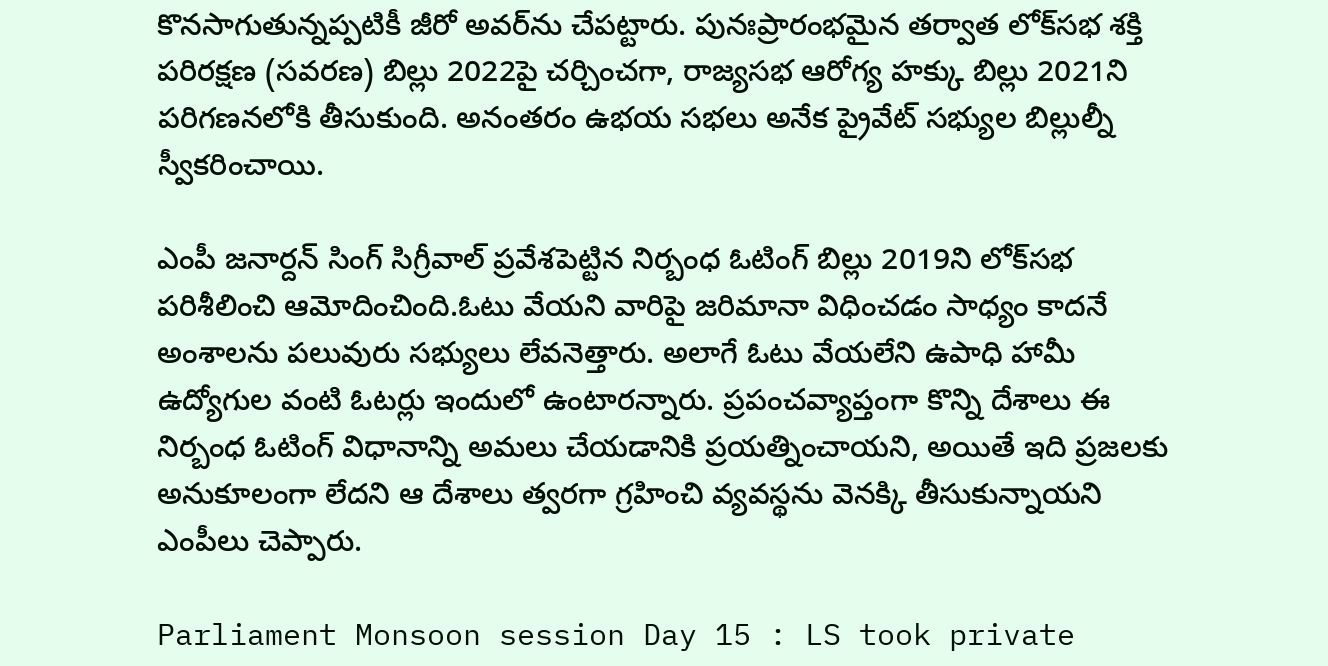కొనసాగుతున్నప్పటికీ జీరో అవర్‌ను చేపట్టారు. పునఃప్రారంభమైన తర్వాత లోక్‌సభ శక్తి పరిరక్షణ (సవరణ) బిల్లు 2022పై చర్చించగా, రాజ్యసభ ఆరోగ్య హక్కు బిల్లు 2021ని పరిగణనలోకి తీసుకుంది. అనంతరం ఉభయ సభలు అనేక ప్రైవేట్ సభ్యుల బిల్లుల్నీ స్వీకరించాయి.

ఎంపీ జనార్దన్ సింగ్ సిగ్రీవాల్ ప్రవేశపెట్టిన నిర్బంధ ఓటింగ్ బిల్లు 2019ని లోక్‌సభ పరిశీలించి ఆమోదించింది.ఓటు వేయని వారిపై జరిమానా విధించడం సాధ్యం కాదనే అంశాలను పలువురు సభ్యులు లేవనెత్తారు. అలాగే ఓటు వేయలేని ఉపాధి హామీ ఉద్యోగుల వంటి ఓటర్లు ఇందులో ఉంటారన్నారు. ప్రపంచవ్యాప్తంగా కొన్ని దేశాలు ఈ నిర్బంధ ఓటింగ్ విధానాన్ని అమలు చేయడానికి ప్రయత్నించాయని, అయితే ఇది ప్రజలకు అనుకూలంగా లేదని ఆ దేశాలు త్వరగా గ్రహించి వ్యవస్థను వెనక్కి తీసుకున్నాయని ఎంపీలు చెప్పారు.

Parliament Monsoon session Day 15 : LS took private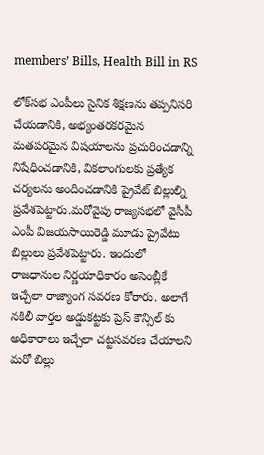members’ Bills, Health Bill in RS

లోక్‌సభ ఎంపీలు సైనిక శిక్షణను తప్పనిసరి చేయడానికి, అభ్యంతరకరమైన మతపరమైన విషయాలను ప్రచురించడాన్ని నిషేధించడానికి, వికలాంగులకు ప్రత్యేక చర్యలను అందించడానికి ప్రైవేట్ బిల్లుల్ని ప్రవేశపెట్టారు.మరోవైపు రాజ్యసభలో వైసీపీ ఎంపీ విజయసాయిరెడ్డి మూడు ప్రైవేటు బిల్లులు ప్రవేశపెట్టారు. ఇందులో రాజధానుల నిర్ణయాధికారం అసెంబ్లీకే ఇచ్చేలా రాజ్యాంగ సవరణ కోరారు. అలాగే నకిలీ వార్తల అడ్డుకట్టకు ప్రెస్ కౌన్సిల్ కు అధికారాలు ఇచ్చేలా చట్టసవరణ చేయాలని మరో బిల్లు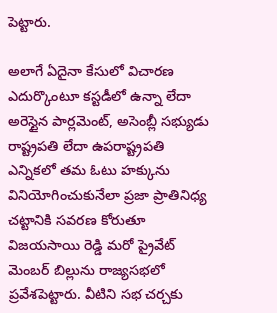పెట్టారు.

అలాగే ఏదైనా కేసులో విచారణ ఎదుర్కొంటూ కస్టడీలో ఉన్నా లేదా అరెస్టైన పార్లమెంట్‌, అసెంబ్లీ సభ్యుడు రాష్ట్రపతి లేదా ఉపరాష్ట్రపతి ఎన్నికలో తమ ఓటు హక్కును వినియోగించుకునేలా ప్రజా ప్రాతినిధ్య చట్టానికి సవరణ కోరుతూ విజయసాయి రెడ్డి మరో ప్రైవేట్‌ మెంబర్‌ బిల్లును రాజ్యసభలో ప్రవేశపెట్టారు. వీటిని సభ చర్చకు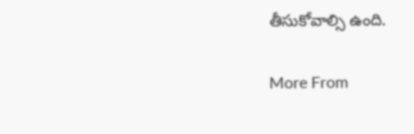తీసుకోవాల్సి ఉంది.

More From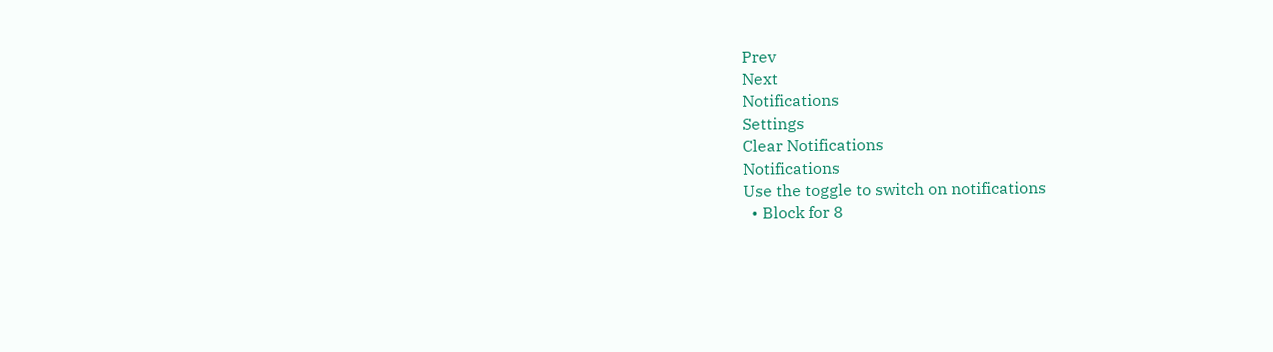Prev
Next
Notifications
Settings
Clear Notifications
Notifications
Use the toggle to switch on notifications
  • Block for 8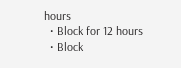hours
  • Block for 12 hours
  • Block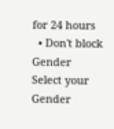for 24 hours
  • Don't block
Gender
Select your Gender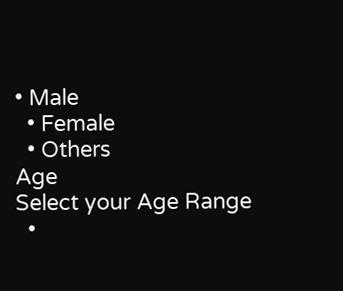• Male
  • Female
  • Others
Age
Select your Age Range
  •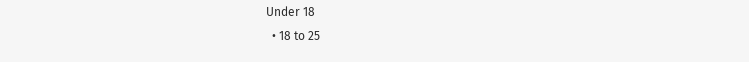Under 18
  • 18 to 25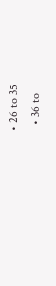• 26 to 35
  • 36 to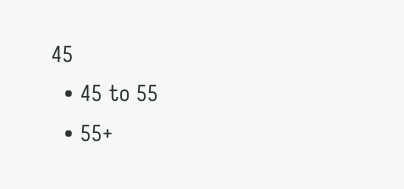45
  • 45 to 55
  • 55+